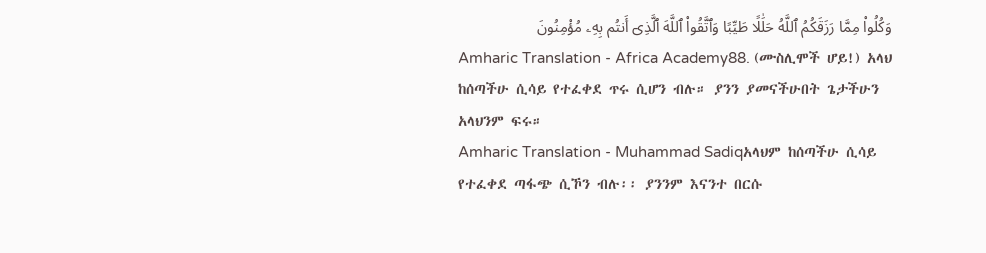وَكُلُوا۟ مِمَّا رَزَقَكُمُ ٱللَّهُ حَلَٰلًا طَيِّبًا وَٱتَّقُوا۟ ٱللَّهَ ٱلَّذِىٓ أَنتُم بِهِۦ مُؤْمِنُونَ
Amharic Translation - Africa Academy88. (ሙስሊሞች ሆይ!) አላህ ከሰጣችሁ ሲሳይ የተፈቀደ ጥሩ ሲሆን ብሉ። ያንን ያመናችሁበት ጌታችሁን አላህንም ፍሩ።
Amharic Translation - Muhammad Sadiqአላህም ከሰጣችሁ ሲሳይ የተፈቀደ ጣፋጭ ሲኾን ብሉ፡፡ ያንንም እናንተ በርሱ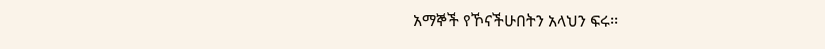አማኞች የኾናችሁበትን አላህን ፍሩ፡፡